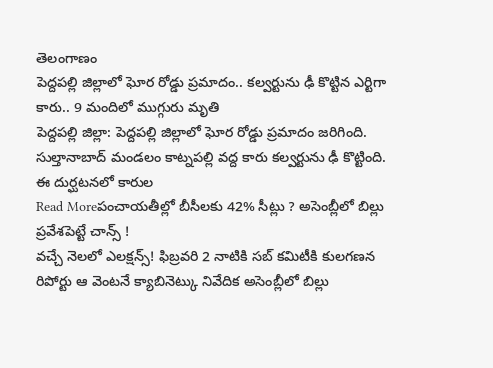తెలంగాణం
పెద్దపల్లి జిల్లాలో ఘోర రోడ్డు ప్రమాదం.. కల్వర్టును ఢీ కొట్టిన ఎర్టిగా కారు.. 9 మందిలో ముగ్గురు మృతి
పెద్దపల్లి జిల్లా: పెద్దపల్లి జిల్లాలో ఘోర రోడ్డు ప్రమాదం జరిగింది. సుల్తానాబాద్ మండలం కాట్నపల్లి వద్ద కారు కల్వర్టును ఢీ కొట్టింది. ఈ దుర్ఘటనలో కారుల
Read Moreపంచాయతీల్లో బీసీలకు 42% సీట్లు ? అసెంబ్లీలో బిల్లు ప్రవేశపెట్టే చాన్స్ !
వచ్చే నెలలో ఎలక్షన్స్! ఫిబ్రవరి 2 నాటికి సబ్ కమిటీకి కులగణన రిపోర్టు ఆ వెంటనే క్యాబినెట్కు నివేదిక అసెంబ్లీలో బిల్లు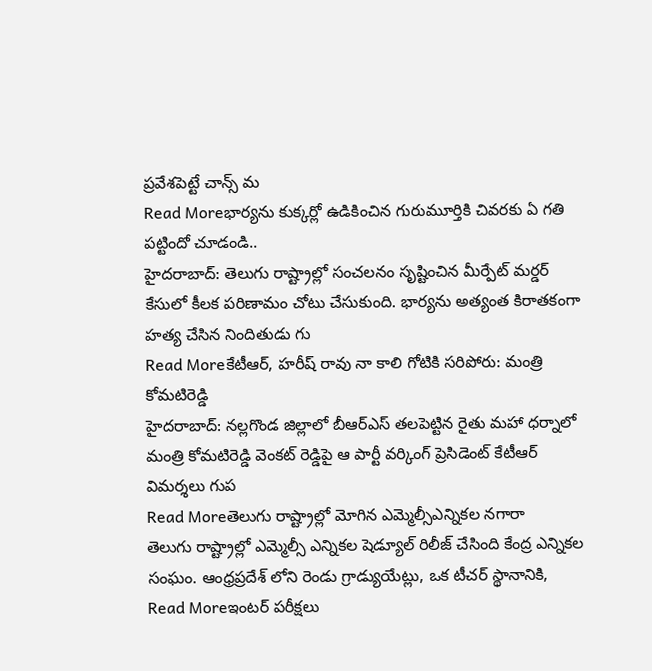ప్రవేశపెట్టే చాన్స్ మ
Read Moreభార్యను కుక్కర్లో ఉడికించిన గురుమూర్తికి చివరకు ఏ గతి పట్టిందో చూడండి..
హైదరాబాద్: తెలుగు రాష్ట్రాల్లో సంచలనం సృష్టించిన మీర్పేట్ మర్డర్ కేసులో కీలక పరిణామం చోటు చేసుకుంది. భార్యను అత్యంత కిరాతకంగా హత్య చేసిన నిందితుడు గు
Read Moreకేటీఆర్, హరీష్ రావు నా కాలి గోటికి సరిపోరు: మంత్రి కోమటిరెడ్డి
హైదరాబాద్: నల్లగొండ జిల్లాలో బీఆర్ఎస్ తలపెట్టిన రైతు మహా ధర్నాలో మంత్రి కోమటిరెడ్డి వెంకట్ రెడ్డిపై ఆ పార్టీ వర్కింగ్ ప్రెసిడెంట్ కేటీఆర్ విమర్శలు గుప
Read Moreతెలుగు రాష్ట్రాల్లో మోగిన ఎమ్మెల్సీఎన్నికల నగారా
తెలుగు రాష్ట్రాల్లో ఎమ్మెల్సీ ఎన్నికల షెడ్యూల్ రిలీజ్ చేసింది కేంద్ర ఎన్నికల సంఘం. ఆంధ్రప్రదేశ్ లోని రెండు గ్రాడ్యుయేట్లు, ఒక టీచర్ స్థానానికి,
Read Moreఇంటర్ పరీక్షలు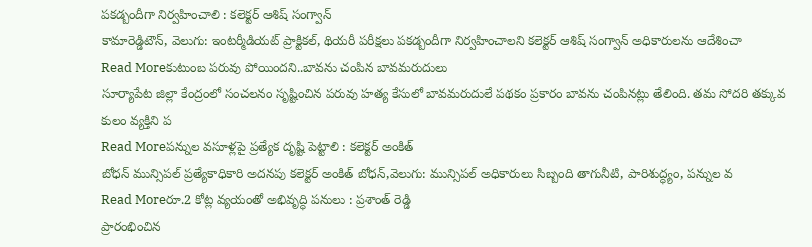పకడ్బందీగా నిర్వహించాలి : కలెక్టర్ ఆశిష్ సంగ్వాన్
కామారెడ్డిటౌన్, వెలుగు: ఇంటర్మీడియట్ ప్రాక్టికల్, థియరీ పరీక్షలు పకడ్బందీగా నిర్వహించాలని కలెక్టర్ ఆశిష్ సంగ్వాన్ అధికారులను ఆదేశించా
Read Moreకుటుంబ పరువు పోయిందని..బావను చంపిన బావమరుదులు
సూర్యాపేట జిల్లా కేంద్రంలో సంచలనం సృష్టించిన పరువు హత్య కేసులో బావమరుదులే పథకం ప్రకారం బావను చంపినట్లు తేలింది. తమ సోదరి తక్కువ కులం వ్యక్తిని ప
Read Moreపన్నుల వసూళ్లపై ప్రత్యేక దృష్టి పెట్టాలి : కలెక్టర్ అంకిత్
బోధన్ మున్సిపల్ ప్రత్యేకాధికారి అదనపు కలెక్టర్ అంకిత్ బోధన్,వెలుగు: మున్సిపల్ అధికారులు సిబ్బంది తాగునీటి, పారిశుద్ధ్యం, పన్నుల వ
Read Moreరూ.2 కోట్ల వ్యయంతో అభివృద్ధి పనులు : ప్రశాంత్ రెడ్డి
ప్రారంభించిన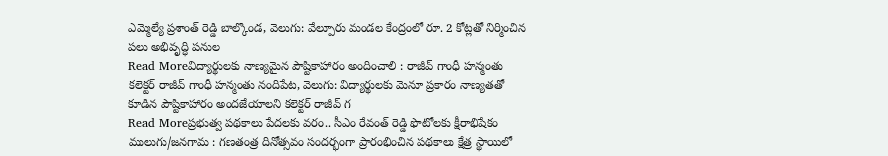ఎమ్మెల్యే ప్రశాంత్ రెడ్డి బాల్కొండ, వెలుగు: వేల్పూరు మండల కేంద్రంలో రూ. 2 కోట్లతో నిర్మించిన పలు అభివృద్ధి పనుల
Read Moreవిద్యార్థులకు నాణ్యమైన పౌష్టికాహారం అందించాలి : రాజీవ్ గాంధీ హన్మంతు
కలెక్టర్ రాజీవ్ గాంధీ హన్మంతు నందిపేట, వెలుగు: విద్యార్థులకు మెనూ ప్రకారం నాణ్యతతో కూడిన పౌష్టికాహారం అందజేయాలని కలెక్టర్ రాజీవ్ గ
Read Moreప్రభుత్వ పథకాలు పేదలకు వరం.. సీఎం రేవంత్ రెడ్డి ఫొటోలకు క్షీరాభిషేకం
ములుగు/జనగామ : గణతంత్ర దినోత్సవం సందర్భంగా ప్రారంభించిన పథకాలు క్షేత్ర స్థాయిలో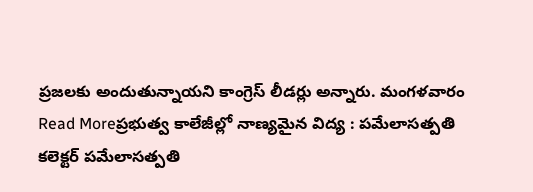ప్రజలకు అందుతున్నాయని కాంగ్రెస్ లీడర్లు అన్నారు. మంగళవారం
Read Moreప్రభుత్వ కాలేజీల్లో నాణ్యమైన విద్య : పమేలాసత్పతి
కలెక్టర్ పమేలాసత్పతి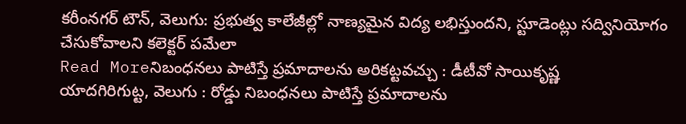కరీంనగర్ టౌన్, వెలుగు: ప్రభుత్వ కాలేజీల్లో నాణ్యమైన విద్య లభిస్తుందని, స్టూడెంట్లు సద్వినియోగం చేసుకోవాలని కలెక్టర్ పమేలా
Read Moreనిబంధనలు పాటిస్తే ప్రమాదాలను అరికట్టవచ్చు : డీటీవో సాయికృష్ణ
యాదగిరిగుట్ట, వెలుగు : రోడ్డు నిబంధనలు పాటిస్తే ప్రమాదాలను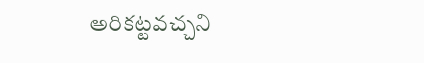అరికట్టవచ్చని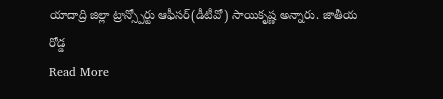యాదాద్రి జిల్లా ట్రాన్స్పోర్టు ఆఫీసర్(డీటీవో) సాయికృష్ణ అన్నారు. జాతీయ రోడ్డ
Read More